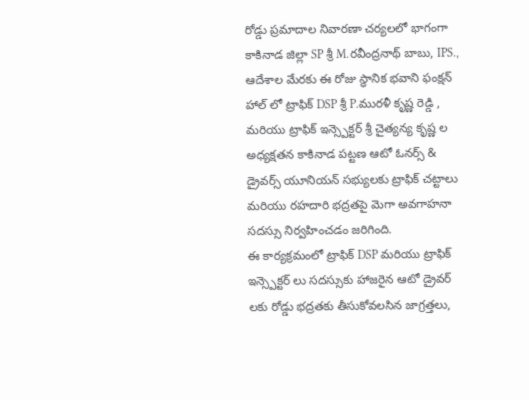రోడ్డు ప్రమాదాల నివారణా చర్యలలో భాగంగా కాకినాడ జిల్లా SP శ్రీ M.రవీంద్రనాథ్ బాబు, IPS., ఆదేశాల మేరకు ఈ రోజు స్థానిక భవాని ఫంక్షన్ హాల్ లో ట్రాఫిక్ DSP శ్రీ P.మురళీ కృష్ణ రెడ్డి , మరియు ట్రాఫిక్ ఇన్స్పెక్టర్ శ్రీ చైత్యన్య కృష్ణ ల అధ్యక్షతన కాకినాడ పట్టణ ఆటో ఓనర్స్ & డ్రైవర్స్ యూనియన్ సభ్యులకు ట్రాఫిక్ చట్టాలు మరియు రహదారి భద్రతపై మెగా అవగాహనా సదస్సు నిర్వహించడం జరిగింది.
ఈ కార్యక్రమంలో ట్రాఫిక్ DSP మరియు ట్రాఫిక్ ఇన్స్పెక్టర్ లు సదస్సుకు హాజరైన ఆటో డ్రైవర్ లకు రోడ్డు భద్రతకు తీసుకోవలసిన జాగ్రత్తలు,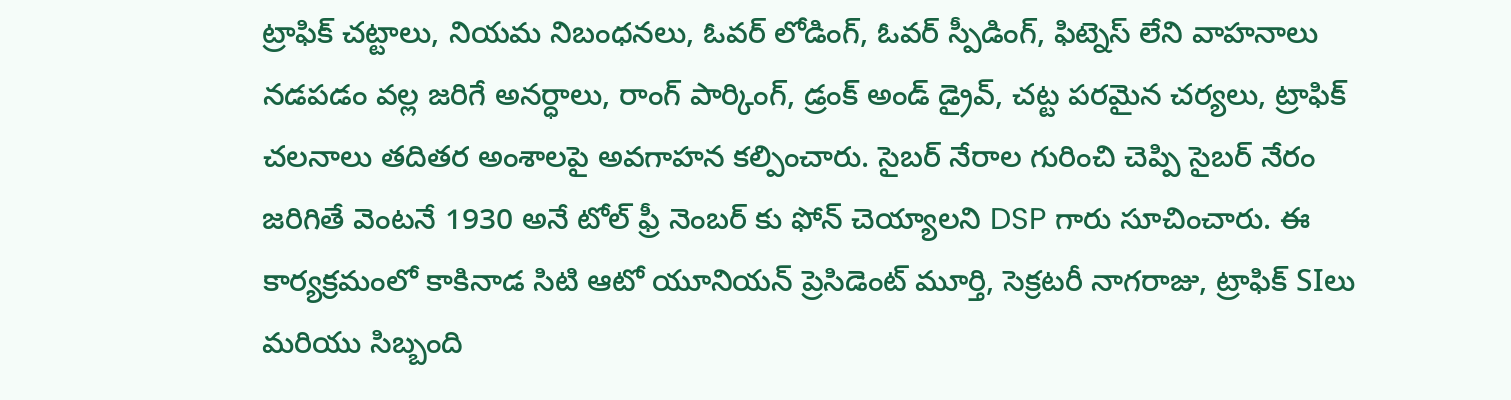ట్రాఫిక్ చట్టాలు, నియమ నిబంధనలు, ఓవర్ లోడింగ్, ఓవర్ స్పీడింగ్, ఫిట్నెస్ లేని వాహనాలు నడపడం వల్ల జరిగే అనర్ధాలు, రాంగ్ పార్కింగ్, డ్రంక్ అండ్ డ్రైవ్, చట్ట పరమైన చర్యలు, ట్రాఫిక్ చలనాలు తదితర అంశాలపై అవగాహన కల్పించారు. సైబర్ నేరాల గురించి చెప్పి సైబర్ నేరం జరిగితే వెంటనే 1930 అనే టోల్ ఫ్రీ నెంబర్ కు ఫోన్ చెయ్యాలని DSP గారు సూచించారు. ఈ కార్యక్రమంలో కాకినాడ సిటి ఆటో యూనియన్ ప్రెసిడెంట్ మూర్తి, సెక్రటరీ నాగరాజు, ట్రాఫిక్ SIలు మరియు సిబ్బంది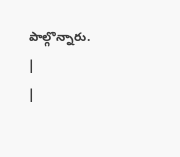పాల్గొన్నారు.
|
|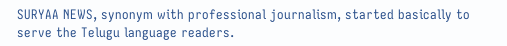SURYAA NEWS, synonym with professional journalism, started basically to serve the Telugu language readers.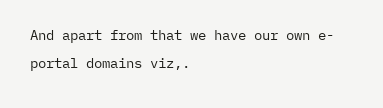And apart from that we have our own e-portal domains viz,.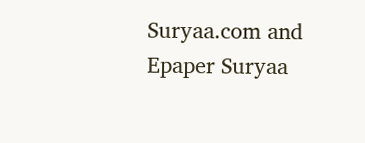Suryaa.com and Epaper Suryaa